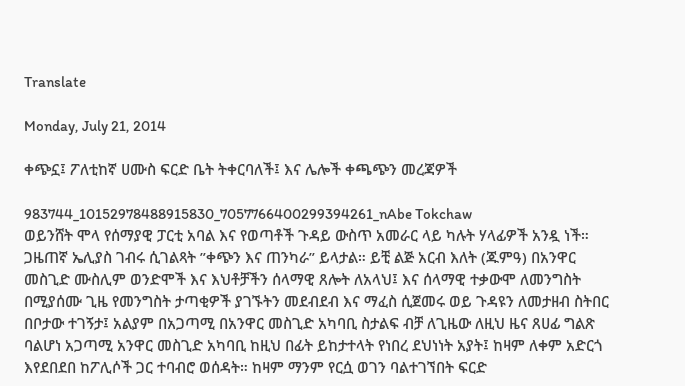Translate

Monday, July 21, 2014

ቀጭኗ፤ ፖለቲከኛ ሀሙስ ፍርድ ቤት ትቀርባለች፤ እና ሌሎች ቀጫጭን መረጃዎች

983744_10152978488915830_7057766400299394261_nAbe Tokchaw
ወይንሸት ሞላ የሰማያዊ ፓርቲ አባል እና የወጣቶች ጉዳይ ውስጥ አመራር ላይ ካሉት ሃላፊዎች አንዷ ነች። ጋዜጠኛ ኤሊያስ ገብሩ ሲገልጻት ”ቀጭን እና ጠንካራ” ይላታል። ይቺ ልጅ አርብ እለት (ጁምዓ) በአንዋር መስጊድ ሙስሊም ወንድሞች እና እህቶቻችን ሰላማዊ ጸሎት ለአላህ፤ እና ሰላማዊ ተቃውሞ ለመንግስት በሚያሰሙ ጊዜ የመንግስት ታጣቂዎች ያገኙትን መደብደብ እና ማፈስ ሲጀመሩ ወይ ጉዳዩን ለመታዘብ ስትበር በቦታው ተገኝታ፤ አልያም በአጋጣሚ በአንዋር መስጊድ አካባቢ ስታልፍ ብቻ ለጊዜው ለዚህ ዜና ጸሀፊ ግልጽ ባልሆነ አጋጣሚ አንዋር መስጊድ አካባቢ ከዚህ በፊት ይከታተላት የነበረ ደህነነት አያት፤ ከዛም ለቀም አድርጎ እየደበደበ ከፖሊሶች ጋር ተባብሮ ወሰዳት። ከዛም ማንም የርሷ ወገን ባልተገኘበት ፍርድ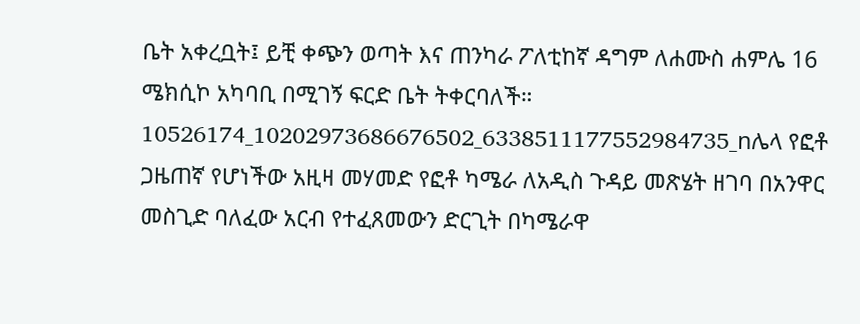ቤት አቀረቧት፤ ይቺ ቀጭን ወጣት እና ጠንካራ ፖለቲከኛ ዳግም ለሐሙስ ሐምሌ 16 ሜክሲኮ አካባቢ በሚገኝ ፍርድ ቤት ትቀርባለች።
10526174_10202973686676502_6338511177552984735_nሌላ የፎቶ ጋዜጠኛ የሆነችው አዚዛ መሃመድ የፎቶ ካሜራ ለአዲስ ጉዳይ መጽሄት ዘገባ በአንዋር መስጊድ ባለፈው አርብ የተፈጸመውን ድርጊት በካሜራዋ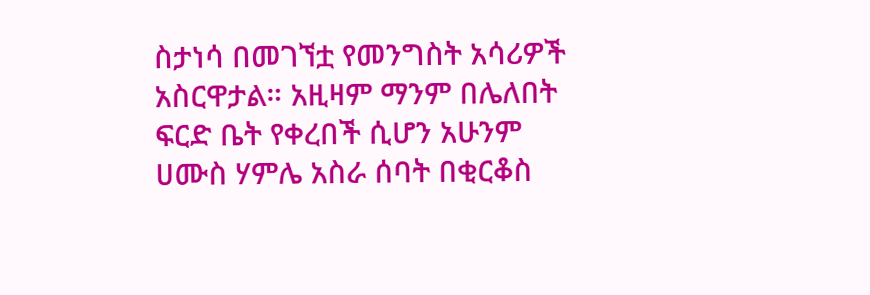ስታነሳ በመገኘቷ የመንግስት አሳሪዎች አስርዋታል። አዚዛም ማንም በሌለበት ፍርድ ቤት የቀረበች ሲሆን አሁንም ሀሙስ ሃምሌ አስራ ሰባት በቂርቆስ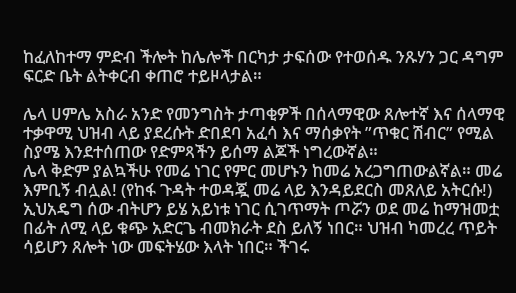ከፈለከተማ ምድብ ችሎት ከሌሎች በርካታ ታፍሰው የተወሰዱ ንጹሃን ጋር ዳግም ፍርድ ቤት ልትቀርብ ቀጠሮ ተይዞላታል።

ሌላ ሀምሌ አስራ አንድ የመንግስት ታጣቂዎች በሰላማዊው ጸሎተኛ እና ሰላማዊ ተቃዋሚ ህዝብ ላይ ያደረሱት ድበደባ አፈሳ እና ማሰቃየት ”ጥቁር ሽብር” የሚል ስያሜ እንደተሰጠው የድምጻችን ይሰማ ልጆች ነግረውኛል።
ሌላ ቅድም ያልኳችሁ የመሬ ነገር የምር መሆኑን ከመሬ አረጋግጠውልኛል። መሬ እምቢኝ ብሏል! (የከፋ ጉዳት ተወዳጇ መሬ ላይ እንዳይደርስ መጸለይ አትርሱ!) ኢህአዴግ ሰው ብትሆን ይሄ አይነቱ ነገር ሲገጥማት ጦሯን ወደ መሬ ከማዝመቷ በፊት ለሚ ላይ ቁጭ አድርጌ ብመክራት ደስ ይለኝ ነበር። ህዝብ ካመረረ ጥይት ሳይሆን ጸሎት ነው መፍትሄው እላት ነበር። ችገሩ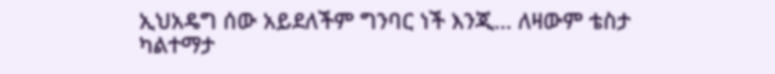ኢህአዴግ ሰው አይደለችም ግንባር ነች እንጂ… ለዛውም ቴስታ ካልተማታ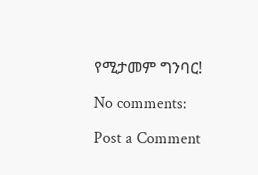የሚታመም ግንባር!

No comments:

Post a Comment